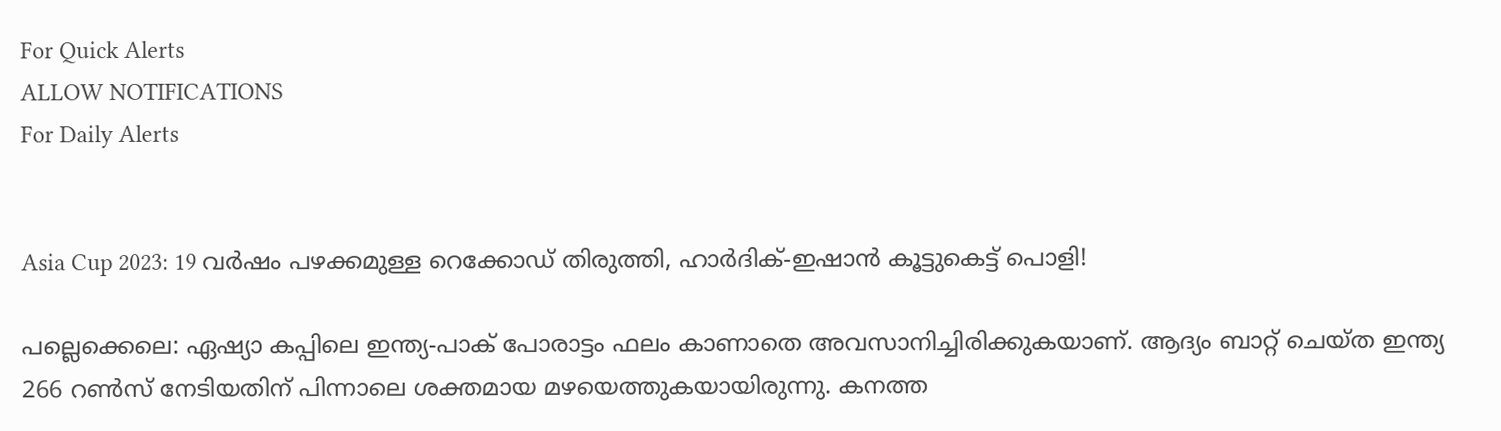For Quick Alerts
ALLOW NOTIFICATIONS
For Daily Alerts


Asia Cup 2023: 19 വര്‍ഷം പഴക്കമുള്ള റെക്കോഡ് തിരുത്തി, ഹാര്‍ദിക്-ഇഷാന്‍ കൂട്ടുകെട്ട് പൊളി!

പല്ലെക്കെലെ: ഏഷ്യാ കപ്പിലെ ഇന്ത്യ-പാക് പോരാട്ടം ഫലം കാണാതെ അവസാനിച്ചിരിക്കുകയാണ്. ആദ്യം ബാറ്റ് ചെയ്ത ഇന്ത്യ 266 റണ്‍സ് നേടിയതിന് പിന്നാലെ ശക്തമായ മഴയെത്തുകയായിരുന്നു. കനത്ത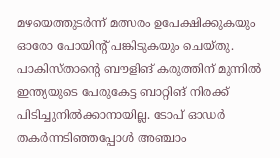മഴയെത്തുടര്‍ന്ന് മത്സരം ഉപേക്ഷിക്കുകയും ഓരോ പോയിന്റ് പങ്കിടുകയും ചെയ്തു. പാകിസ്താന്റെ ബൗളിങ് കരുത്തിന് മുന്നില്‍ ഇന്ത്യയുടെ പേരുകേട്ട ബാറ്റിങ് നിരക്ക് പിടിച്ചുനില്‍ക്കാനായില്ല. ടോപ് ഓഡര്‍ തകര്‍ന്നടിഞ്ഞപ്പോള്‍ അഞ്ചാം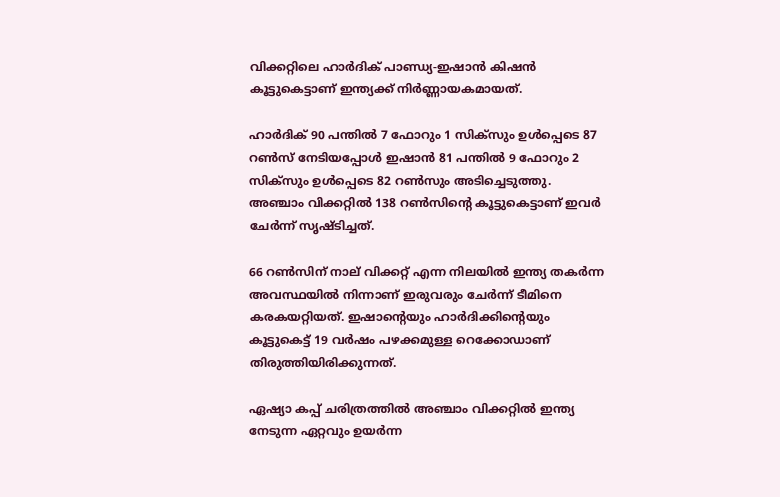വിക്കറ്റിലെ ഹാര്‍ദിക് പാണ്ഡ്യ-ഇഷാന്‍ കിഷന്‍ കൂട്ടുകെട്ടാണ് ഇന്ത്യക്ക് നിര്‍ണ്ണായകമായത്.

ഹാര്‍ദിക് 90 പന്തില്‍ 7 ഫോറും 1 സിക്‌സും ഉള്‍പ്പെടെ 87 റണ്‍സ് നേടിയപ്പോള്‍ ഇഷാന്‍ 81 പന്തില്‍ 9 ഫോറും 2 സിക്‌സും ഉള്‍പ്പെടെ 82 റണ്‍സും അടിച്ചെടുത്തു. അഞ്ചാം വിക്കറ്റില്‍ 138 റണ്‍സിന്റെ കൂട്ടുകെട്ടാണ് ഇവര്‍ ചേര്‍ന്ന് സൃഷ്ടിച്ചത്.

66 റണ്‍സിന് നാല് വിക്കറ്റ് എന്ന നിലയില്‍ ഇന്ത്യ തകര്‍ന്ന അവസ്ഥയില്‍ നിന്നാണ് ഇരുവരും ചേര്‍ന്ന് ടീമിനെ കരകയറ്റിയത്. ഇഷാന്റെയും ഹാര്‍ദിക്കിന്റെയും കൂട്ടുകെട്ട് 19 വര്‍ഷം പഴക്കമുള്ള റെക്കോഡാണ് തിരുത്തിയിരിക്കുന്നത്.

ഏഷ്യാ കപ്പ് ചരിത്രത്തില്‍ അഞ്ചാം വിക്കറ്റില്‍ ഇന്ത്യ നേടുന്ന ഏറ്റവും ഉയര്‍ന്ന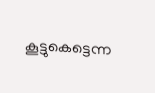കൂട്ടുകെട്ടെന്ന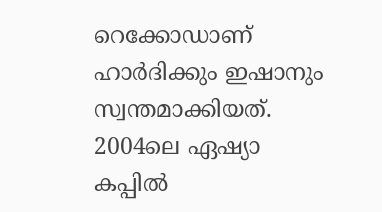റെക്കോഡാണ് ഹാര്‍ദിക്കും ഇഷാനും സ്വന്തമാക്കിയത്. 2004ലെ ഏഷ്യാ കപ്പില്‍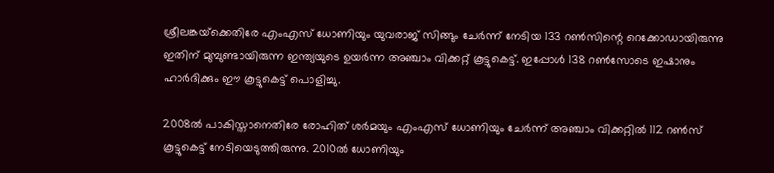ശ്രീലങ്കയ്‌ക്കെതിരേ എംഎസ് ധോണിയും യുവരാജ് സിങ്ങും ചേര്‍ന്ന് നേടിയ 133 റണ്‍സിന്റെ റെക്കോഡായിരുന്നു ഇതിന് മുമ്പുണ്ടായിരുന്ന ഇന്ത്യയുടെ ഉയര്‍ന്ന അഞ്ചാം വിക്കറ്റ് കൂട്ടുകെട്ട്. ഇപ്പോള്‍ 138 റണ്‍സോടെ ഇഷാനും ഹാര്‍ദിക്കും ഈ കൂട്ടുകെട്ട് പൊളിച്ചു.

2008ല്‍ പാകിസ്താനെതിരേ രോഹിത് ശര്‍മയും എംഎസ് ധോണിയും ചേര്‍ന്ന് അഞ്ചാം വിക്കറ്റില്‍ 112 റണ്‍സ് കൂട്ടുകെട്ട് നേടിയെടുത്തിരുന്നു. 2010ല്‍ ധോണിയും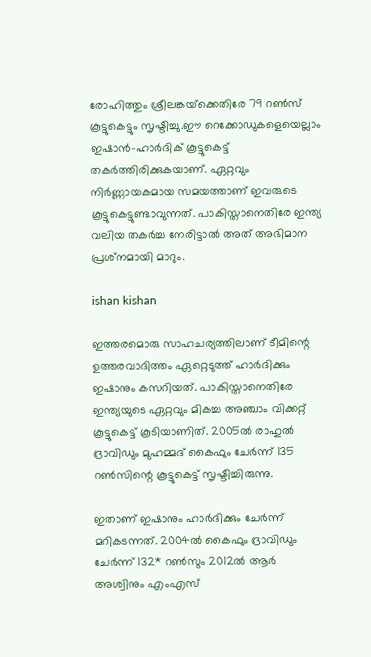രോഹിത്തും ശ്രീലങ്കയ്‌ക്കെതിരേ 79 റണ്‍സ് കൂട്ടുകെട്ടും സൃഷ്ടിച്ചു.ഈ റെക്കോഡുകളെയെല്ലാം ഇഷാന്‍-ഹാര്‍ദിക് കൂട്ടുകെട്ട് തകര്‍ത്തിരിക്കുകയാണ്. ഏറ്റവും നിര്‍ണ്ണായകമായ സമയത്താണ് ഇവരുടെ കൂട്ടുകെട്ടുണ്ടാവുന്നത്. പാകിസ്താനെതിരേ ഇന്ത്യ വലിയ തകര്‍ച്ച നേരിട്ടാല്‍ അത് അഭിമാന പ്രശ്‌നമായി മാറും.

ishan kishan

ഇത്തരമൊരു സാഹചര്യത്തിലാണ് ടീമിന്റെ ഉത്തരവാദിത്തം ഏറ്റെടുത്ത് ഹാര്‍ദിക്കും ഇഷാനും കസറിയത്. പാകിസ്താനെതിരേ ഇന്ത്യയുടെ ഏറ്റവും മികച്ച അഞ്ചാം വിക്കറ്റ് കൂട്ടുകെട്ട് കൂടിയാണിത്. 2005ല്‍ രാഹുല്‍ ദ്രാവിഡും മുഹമ്മദ് കൈഫും ചേര്‍ന്ന് 135 റണ്‍സിന്റെ കൂട്ടുകെട്ട് സൃഷ്ടിച്ചിരുന്നു.

ഇതാണ് ഇഷാനും ഹാര്‍ദിക്കും ചേര്‍ന്ന് മറികടന്നത്. 2004ല്‍ കൈഫും ദ്രാവിഡും ചേര്‍ന്ന് 132* റണ്‍സും 2012ല്‍ ആര്‍ അശ്വിനും എംഎസ്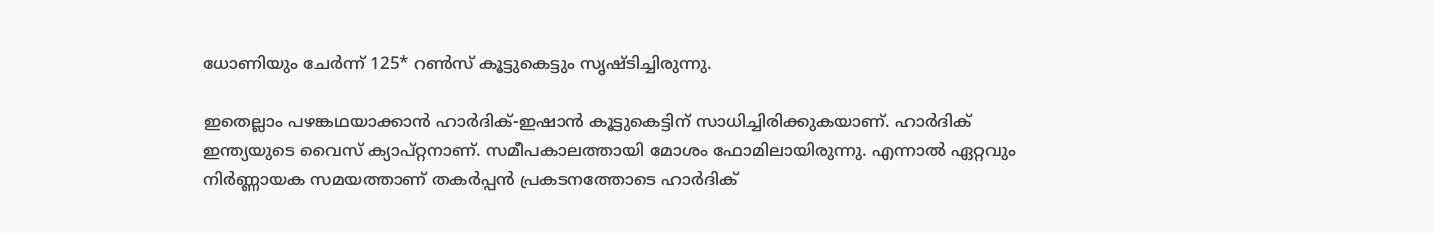ധോണിയും ചേര്‍ന്ന് 125* റണ്‍സ് കൂട്ടുകെട്ടും സൃഷ്ടിച്ചിരുന്നു.

ഇതെല്ലാം പഴങ്കഥയാക്കാന്‍ ഹാര്‍ദിക്-ഇഷാന്‍ കൂട്ടുകെട്ടിന് സാധിച്ചിരിക്കുകയാണ്. ഹാര്‍ദിക് ഇന്ത്യയുടെ വൈസ് ക്യാപ്റ്റനാണ്. സമീപകാലത്തായി മോശം ഫോമിലായിരുന്നു. എന്നാല്‍ ഏറ്റവും നിര്‍ണ്ണായക സമയത്താണ് തകര്‍പ്പന്‍ പ്രകടനത്തോടെ ഹാര്‍ദിക്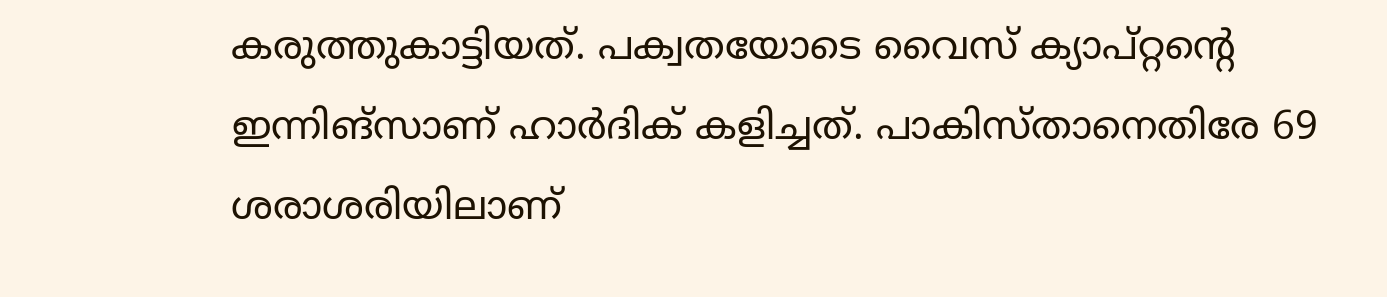കരുത്തുകാട്ടിയത്. പക്വതയോടെ വൈസ് ക്യാപ്റ്റന്റെ ഇന്നിങ്‌സാണ് ഹാര്‍ദിക് കളിച്ചത്. പാകിസ്താനെതിരേ 69 ശരാശരിയിലാണ്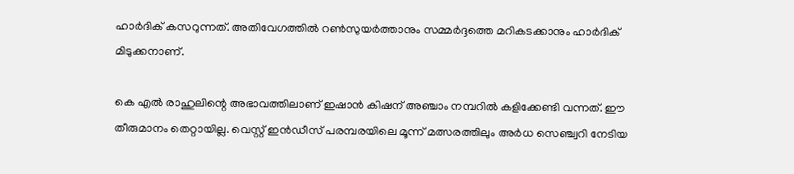ഹാര്‍ദിക് കസറുന്നത്. അതിവേഗത്തില്‍ റണ്‍സുയര്‍ത്താനും സമ്മര്‍ദ്ദത്തെ മറികടക്കാനും ഹാര്‍ദിക് മിടുക്കനാണ്.

കെ എല്‍ രാഹുലിന്റെ അഭാവത്തിലാണ് ഇഷാന്‍ കിഷന് അഞ്ചാം നമ്പറില്‍ കളിക്കേണ്ടി വന്നത്. ഈ തീരുമാനം തെറ്റായില്ല. വെസ്റ്റ് ഇന്‍ഡീസ് പരമ്പരയിലെ മൂന്ന് മത്സരത്തിലും അര്‍ധ സെഞ്ച്വറി നേടിയ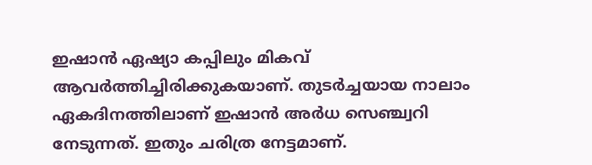ഇഷാന്‍ ഏഷ്യാ കപ്പിലും മികവ് ആവര്‍ത്തിച്ചിരിക്കുകയാണ്. തുടര്‍ച്ചയായ നാലാം ഏകദിനത്തിലാണ് ഇഷാന്‍ അര്‍ധ സെഞ്ച്വറി നേടുന്നത്. ഇതും ചരിത്ര നേട്ടമാണ്.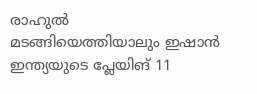രാഹുല്‍ മടങ്ങിയെത്തിയാലും ഇഷാന്‍ ഇന്ത്യയുടെ പ്ലേയിങ് 11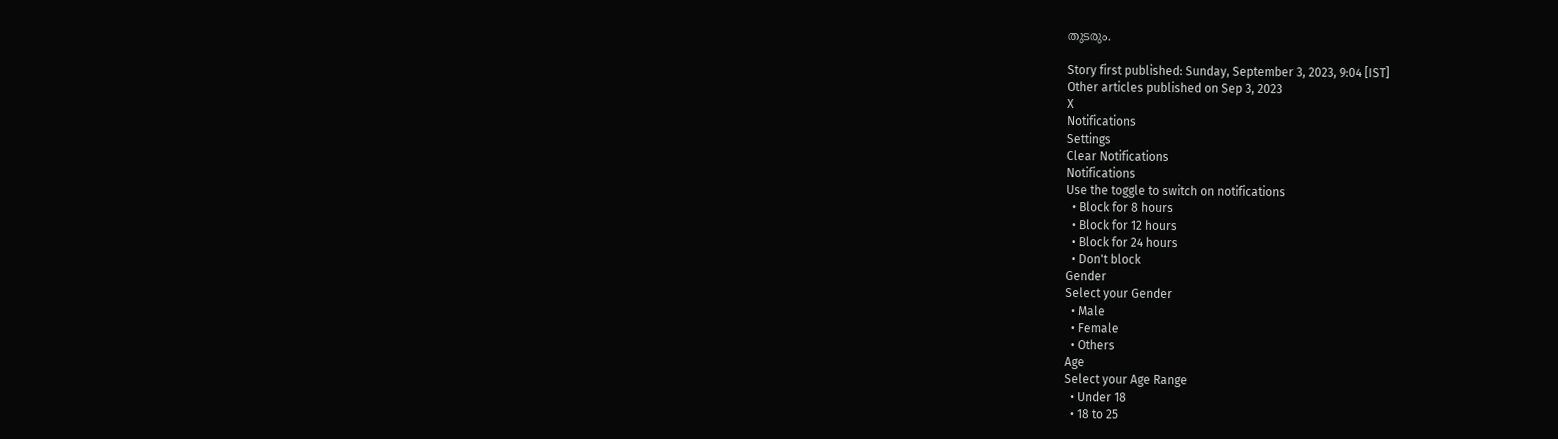തുടരും.

Story first published: Sunday, September 3, 2023, 9:04 [IST]
Other articles published on Sep 3, 2023
X
Notifications
Settings
Clear Notifications
Notifications
Use the toggle to switch on notifications
  • Block for 8 hours
  • Block for 12 hours
  • Block for 24 hours
  • Don't block
Gender
Select your Gender
  • Male
  • Female
  • Others
Age
Select your Age Range
  • Under 18
  • 18 to 25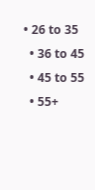• 26 to 35
  • 36 to 45
  • 45 to 55
  • 55+